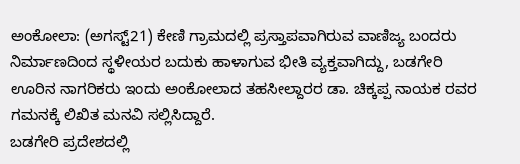ಅಂಕೋಲಾ: (ಅಗಸ್ಟ್21) ಕೇಣಿ ಗ್ರಾಮದಲ್ಲಿ ಪ್ರಸ್ತಾಪವಾಗಿರುವ ವಾಣಿಜ್ಯ ಬಂದರು ನಿರ್ಮಾಣದಿಂದ ಸ್ಥಳೀಯರ ಬದುಕು ಹಾಳಾಗುವ ಭೀತಿ ವ್ಯಕ್ತವಾಗಿದ್ದು, ಬಡಗೇರಿ ಊರಿನ ನಾಗರಿಕರು ಇಂದು ಅಂಕೋಲಾದ ತಹಸೀಲ್ದಾರರ ಡಾ. ಚಿಕ್ಕಪ್ಪ ನಾಯಕ ರವರ ಗಮನಕ್ಕೆ ಲಿಖಿತ ಮನವಿ ಸಲ್ಲಿಸಿದ್ದಾರೆ.
ಬಡಗೇರಿ ಪ್ರದೇಶದಲ್ಲಿ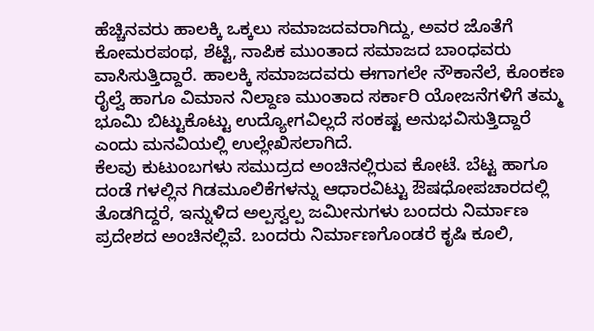ಹೆಚ್ಚಿನವರು ಹಾಲಕ್ಕಿ ಒಕ್ಕಲು ಸಮಾಜದವರಾಗಿದ್ದು, ಅವರ ಜೊತೆಗೆ ಕೋಮರಪಂಥ, ಶೆಟ್ಟಿ, ನಾಪಿಕ ಮುಂತಾದ ಸಮಾಜದ ಬಾಂಧವರು ವಾಸಿಸುತ್ತಿದ್ದಾರೆ. ಹಾಲಕ್ಕಿ ಸಮಾಜದವರು ಈಗಾಗಲೇ ನೌಕಾನೆಲೆ, ಕೊಂಕಣ ರೈಲ್ವೆ ಹಾಗೂ ವಿಮಾನ ನಿಲ್ದಾಣ ಮುಂತಾದ ಸರ್ಕಾರಿ ಯೋಜನೆಗಳಿಗೆ ತಮ್ಮ ಭೂಮಿ ಬಿಟ್ಟುಕೊಟ್ಟು ಉದ್ಯೋಗವಿಲ್ಲದೆ ಸಂಕಷ್ಟ ಅನುಭವಿಸುತ್ತಿದ್ದಾರೆ ಎಂದು ಮನವಿಯಲ್ಲಿ ಉಲ್ಲೇಖಿಸಲಾಗಿದೆ.
ಕೆಲವು ಕುಟುಂಬಗಳು ಸಮುದ್ರದ ಅಂಚಿನಲ್ಲಿರುವ ಕೋಟೆ. ಬೆಟ್ಟ ಹಾಗೂ ದಂಡೆ ಗಳಲ್ಲಿನ ಗಿಡಮೂಲಿಕೆಗಳನ್ನು ಆಧಾರವಿಟ್ಟು ಔಷಧೋಪಚಾರದಲ್ಲಿ ತೊಡಗಿದ್ದರೆ, ಇನ್ನುಳಿದ ಅಲ್ಪಸ್ವಲ್ಪ ಜಮೀನುಗಳು ಬಂದರು ನಿರ್ಮಾಣ ಪ್ರದೇಶದ ಅಂಚಿನಲ್ಲಿವೆ. ಬಂದರು ನಿರ್ಮಾಣಗೊಂಡರೆ ಕೃಷಿ ಕೂಲಿ,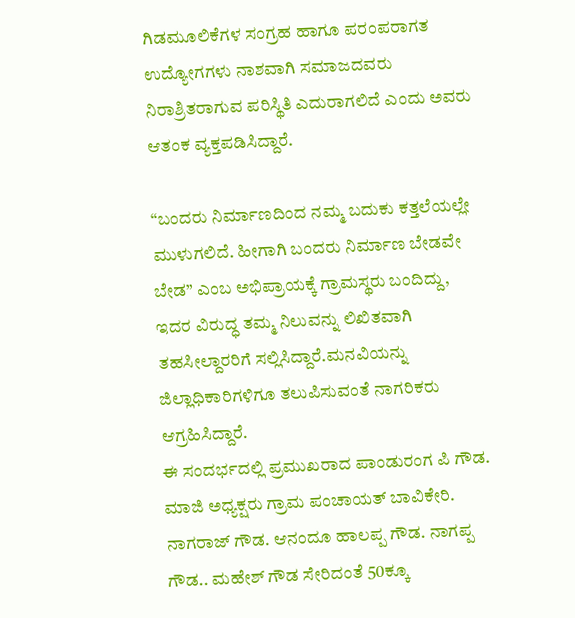ಗಿಡಮೂಲಿಕೆಗಳ ಸಂಗ್ರಹ ಹಾಗೂ ಪರಂಪರಾಗತ ಉದ್ಯೋಗಗಳು ನಾಶವಾಗಿ ಸಮಾಜದವರು ನಿರಾಶ್ರಿತರಾಗುವ ಪರಿಸ್ಥಿತಿ ಎದುರಾಗಲಿದೆ ಎಂದು ಅವರು ಆತಂಕ ವ್ಯಕ್ತಪಡಿಸಿದ್ದಾರೆ.

“ಬಂದರು ನಿರ್ಮಾಣದಿಂದ ನಮ್ಮ ಬದುಕು ಕತ್ತಲೆಯಲ್ಲೇ ಮುಳುಗಲಿದೆ. ಹೀಗಾಗಿ ಬಂದರು ನಿರ್ಮಾಣ ಬೇಡವೇ ಬೇಡ” ಎಂಬ ಅಭಿಪ್ರಾಯಕ್ಕೆ ಗ್ರಾಮಸ್ಥರು ಬಂದಿದ್ದು, ಇದರ ವಿರುದ್ಧ ತಮ್ಮ ನಿಲುವನ್ನು ಲಿಖಿತವಾಗಿ ತಹಸೀಲ್ದಾರರಿಗೆ ಸಲ್ಲಿಸಿದ್ದಾರೆ.ಮನವಿಯನ್ನು ಜಿಲ್ಲಾಧಿಕಾರಿಗಳಿಗೂ ತಲುಪಿಸುವಂತೆ ನಾಗರಿಕರು ಆಗ್ರಹಿಸಿದ್ದಾರೆ.
ಈ ಸಂದರ್ಭದಲ್ಲಿ ಪ್ರಮುಖರಾದ ಪಾಂಡುರಂಗ ಪಿ ಗೌಡ. ಮಾಜಿ ಅಧ್ಯಕ್ಷರು ಗ್ರಾಮ ಪಂಚಾಯತ್ ಬಾವಿಕೇರಿ. ನಾಗರಾಜ್ ಗೌಡ. ಆನಂದೂ ಹಾಲಪ್ಪ ಗೌಡ. ನಾಗಪ್ಪ ಗೌಡ.. ಮಹೇಶ್ ಗೌಡ ಸೇರಿದಂತೆ 50ಕ್ಕೂ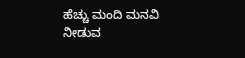ಹೆಚ್ಚು ಮಂದಿ ಮನವಿ ನೀಡುವ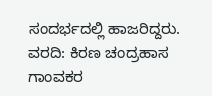ಸಂದರ್ಭದಲ್ಲಿ ಹಾಜರಿದ್ದರು.
ವರದಿ: ಕಿರಣ ಚಂದ್ರಹಾಸ ಗಾಂವಕರ